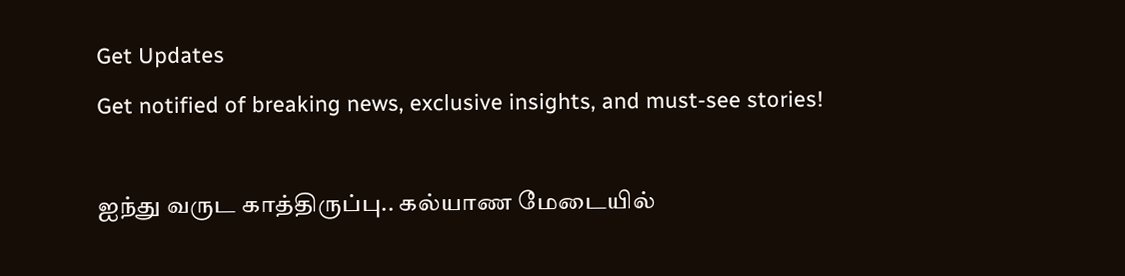Get Updates
Get notified of breaking news, exclusive insights, and must-see stories!

ஐந்து வருட காத்திருப்பு.. கல்யாண மேடையில்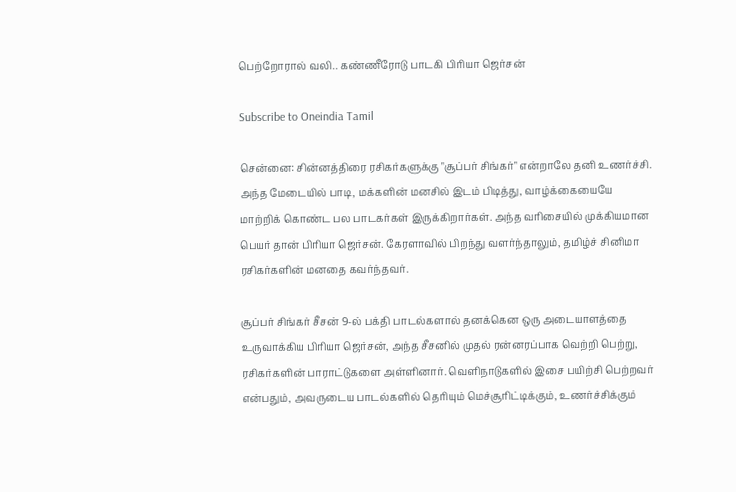பெற்றோரால் வலி.. கண்ணீரோடு பாடகி பிரியா ஜெர்சன்

Subscribe to Oneindia Tamil

சென்னை: சின்னத்திரை ரசிகர்களுக்கு "சூப்பர் சிங்கர்" என்றாலே தனி உணர்ச்சி. அந்த மேடையில் பாடி, மக்களின் மனசில் இடம் பிடித்து, வாழ்க்கையையே மாற்றிக் கொண்ட பல பாடகர்கள் இருக்கிறார்கள். அந்த வரிசையில் முக்கியமான பெயர் தான் பிரியா ஜெர்சன். கேரளாவில் பிறந்து வளர்ந்தாலும், தமிழ்ச் சினிமா ரசிகர்களின் மனதை கவர்ந்தவர்.

சூப்பர் சிங்கர் சீசன் 9-ல் பக்தி பாடல்களால் தனக்கென ஒரு அடையாளத்தை உருவாக்கிய பிரியா ஜெர்சன், அந்த சீசனில் முதல் ரன்னரப்பாக வெற்றி பெற்று, ரசிகர்களின் பாராட்டுகளை அள்ளினார். வெளிநாடுகளில் இசை பயிற்சி பெற்றவர் என்பதும், அவருடைய பாடல்களில் தெரியும் மெச்சூரிட்டிக்கும், உணர்ச்சிக்கும்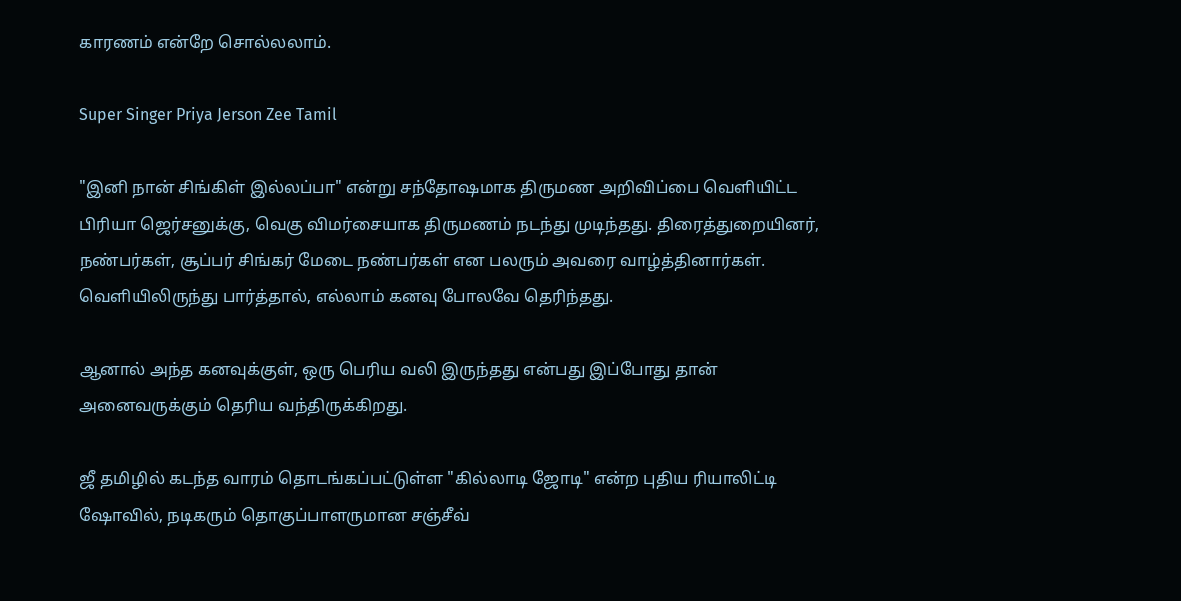காரணம் என்றே சொல்லலாம்.

Super Singer Priya Jerson Zee Tamil

"இனி நான் சிங்கிள் இல்லப்பா" என்று சந்தோஷமாக திருமண அறிவிப்பை வெளியிட்ட பிரியா ஜெர்சனுக்கு, வெகு விமர்சையாக திருமணம் நடந்து முடிந்தது. திரைத்துறையினர், நண்பர்கள், சூப்பர் சிங்கர் மேடை நண்பர்கள் என பலரும் அவரை வாழ்த்தினார்கள். வெளியிலிருந்து பார்த்தால், எல்லாம் கனவு போலவே தெரிந்தது.

ஆனால் அந்த கனவுக்குள், ஒரு பெரிய வலி இருந்தது என்பது இப்போது தான் அனைவருக்கும் தெரிய வந்திருக்கிறது.

ஜீ தமிழில் கடந்த வாரம் தொடங்கப்பட்டுள்ள "கில்லாடி ஜோடி" என்ற புதிய ரியாலிட்டி ஷோவில், நடிகரும் தொகுப்பாளருமான சஞ்சீவ்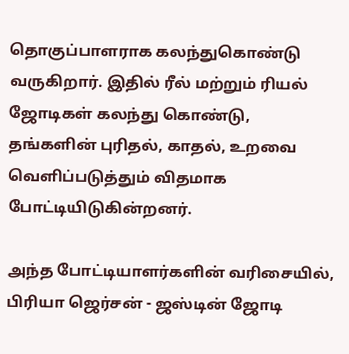தொகுப்பாளராக கலந்துகொண்டு வருகிறார். இதில் ரீல் மற்றும் ரியல் ஜோடிகள் கலந்து கொண்டு, தங்களின் புரிதல், காதல், உறவை வெளிப்படுத்தும் விதமாக போட்டியிடுகின்றனர்.

அந்த போட்டியாளர்களின் வரிசையில், பிரியா ஜெர்சன் - ஜஸ்டின் ஜோடி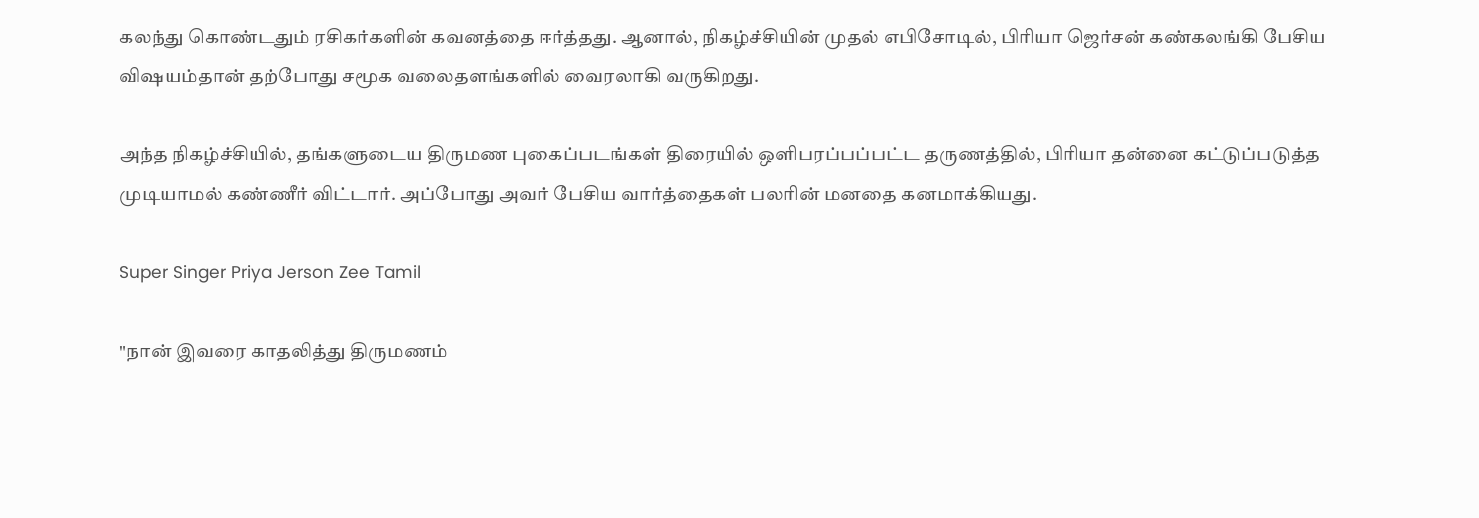கலந்து கொண்டதும் ரசிகர்களின் கவனத்தை ஈர்த்தது. ஆனால், நிகழ்ச்சியின் முதல் எபிசோடில், பிரியா ஜெர்சன் கண்கலங்கி பேசிய விஷயம்தான் தற்போது சமூக வலைதளங்களில் வைரலாகி வருகிறது.

அந்த நிகழ்ச்சியில், தங்களுடைய திருமண புகைப்படங்கள் திரையில் ஒளிபரப்பப்பட்ட தருணத்தில், பிரியா தன்னை கட்டுப்படுத்த முடியாமல் கண்ணீர் விட்டார். அப்போது அவர் பேசிய வார்த்தைகள் பலரின் மனதை கனமாக்கியது.

Super Singer Priya Jerson Zee Tamil

"நான் இவரை காதலித்து திருமணம்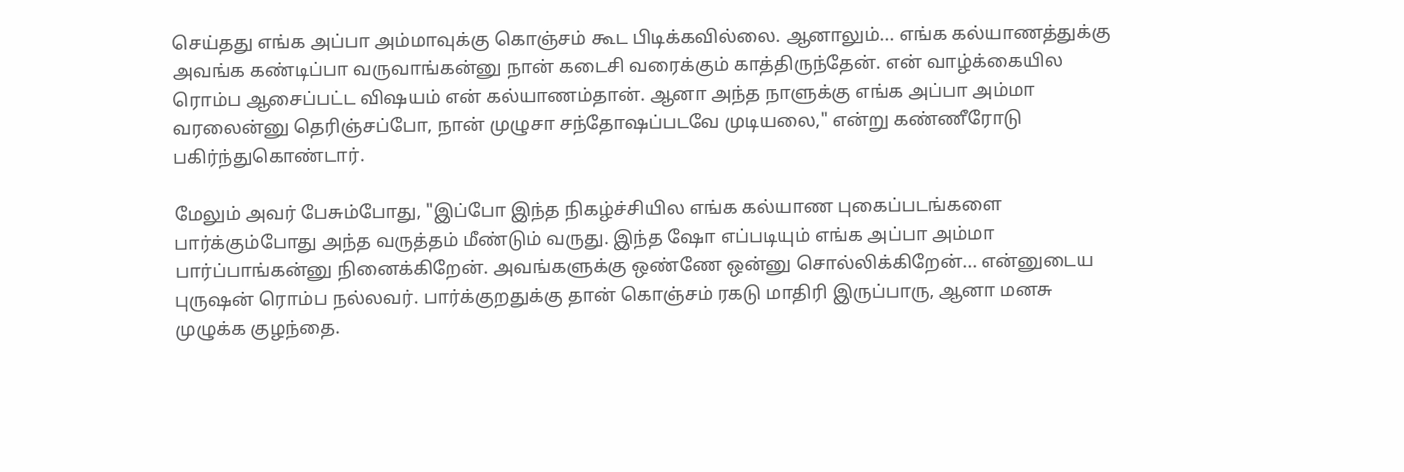செய்தது எங்க அப்பா அம்மாவுக்கு கொஞ்சம் கூட பிடிக்கவில்லை. ஆனாலும்... எங்க கல்யாணத்துக்கு அவங்க கண்டிப்பா வருவாங்கன்னு நான் கடைசி வரைக்கும் காத்திருந்தேன். என் வாழ்க்கையில ரொம்ப ஆசைப்பட்ட விஷயம் என் கல்யாணம்தான். ஆனா அந்த நாளுக்கு எங்க அப்பா அம்மா வரலைன்னு தெரிஞ்சப்போ, நான் முழுசா சந்தோஷப்படவே முடியலை," என்று கண்ணீரோடு பகிர்ந்துகொண்டார்.

மேலும் அவர் பேசும்போது, "இப்போ இந்த நிகழ்ச்சியில எங்க கல்யாண புகைப்படங்களை பார்க்கும்போது அந்த வருத்தம் மீண்டும் வருது. இந்த ஷோ எப்படியும் எங்க அப்பா அம்மா பார்ப்பாங்கன்னு நினைக்கிறேன். அவங்களுக்கு ஒண்ணே ஒன்னு சொல்லிக்கிறேன்... என்னுடைய புருஷன் ரொம்ப நல்லவர். பார்க்குறதுக்கு தான் கொஞ்சம் ரகடு மாதிரி இருப்பாரு, ஆனா மனசு முழுக்க குழந்தை.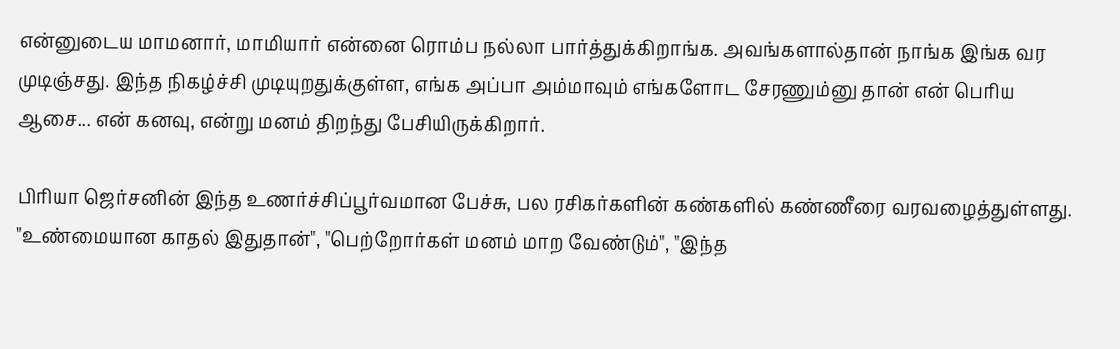என்னுடைய மாமனார், மாமியார் என்னை ரொம்ப நல்லா பார்த்துக்கிறாங்க. அவங்களால்தான் நாங்க இங்க வர முடிஞ்சது. இந்த நிகழ்ச்சி முடியுறதுக்குள்ள, எங்க அப்பா அம்மாவும் எங்களோட சேரணும்னு தான் என் பெரிய ஆசை... என் கனவு, என்று மனம் திறந்து பேசியிருக்கிறார்.

பிரியா ஜெர்சனின் இந்த உணர்ச்சிப்பூர்வமான பேச்சு, பல ரசிகர்களின் கண்களில் கண்ணீரை வரவழைத்துள்ளது. "உண்மையான காதல் இதுதான்", "பெற்றோர்கள் மனம் மாற வேண்டும்", "இந்த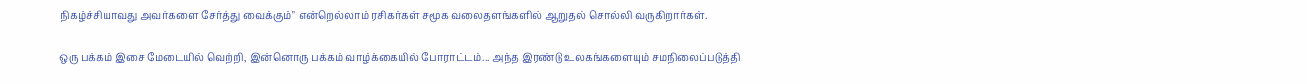நிகழ்ச்சியாவது அவர்களை சேர்த்து வைக்கும்" என்றெல்லாம் ரசிகர்கள் சமூக வலைதளங்களில் ஆறுதல் சொல்லி வருகிறார்கள்.

ஒரு பக்கம் இசை மேடையில் வெற்றி, இன்னொரு பக்கம் வாழ்க்கையில் போராட்டம்... அந்த இரண்டு உலகங்களையும் சமநிலைப்படுத்தி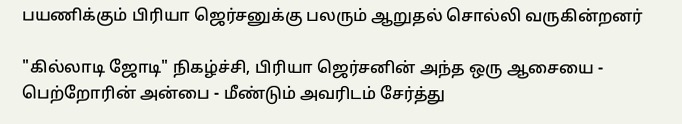பயணிக்கும் பிரியா ஜெர்சனுக்கு பலரும் ஆறுதல் சொல்லி வருகின்றனர்

"கில்லாடி ஜோடி" நிகழ்ச்சி, பிரியா ஜெர்சனின் அந்த ஒரு ஆசையை - பெற்றோரின் அன்பை - மீண்டும் அவரிடம் சேர்த்து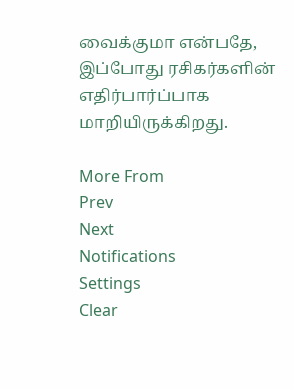வைக்குமா என்பதே, இப்போது ரசிகர்களின் எதிர்பார்ப்பாக மாறியிருக்கிறது.

More From
Prev
Next
Notifications
Settings
Clear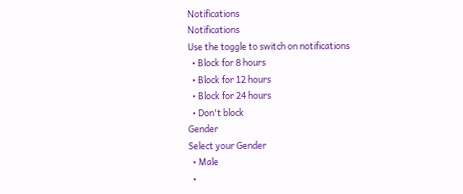Notifications
Notifications
Use the toggle to switch on notifications
  • Block for 8 hours
  • Block for 12 hours
  • Block for 24 hours
  • Don't block
Gender
Select your Gender
  • Male
  •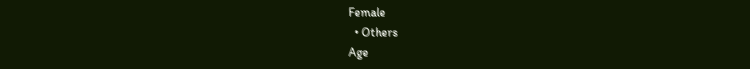Female
  • Others
Age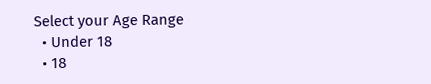Select your Age Range
  • Under 18
  • 18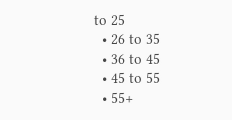to 25
  • 26 to 35
  • 36 to 45
  • 45 to 55
  • 55+